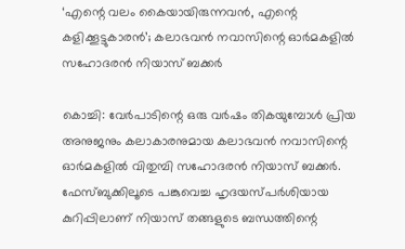‘എന്റെ വലം കൈയായിരുന്നവൻ, എന്റെ കളിക്കൂട്ടുകാരൻ’; കലാഭവൻ നവാസിന്റെ ഓർമകളിൽ സഹോദരൻ നിയാസ് ബക്കർ

കൊച്ചി: വേർപാടിന്റെ ഒരു വർഷം തികയുമ്പോൾ പ്രിയ അനുജനും കലാകാരനുമായ കലാഭവൻ നവാസിന്റെ ഓർമകളിൽ വിതുമ്പി സഹോദരൻ നിയാസ് ബക്കർ. ഫേസ്ബുക്കിലൂടെ പങ്കുവെച്ച ഹൃദയസ്പർശിയായ കുറിപ്പിലാണ് നിയാസ് തങ്ങളുടെ ബന്ധത്തിന്റെ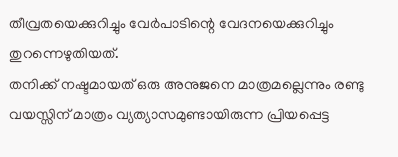തീവ്രതയെക്കുറിച്ചും വേർപാടിന്റെ വേദനയെക്കുറിച്ചും തുറന്നെഴുതിയത്.
തനിക്ക് നഷ്ടമായത് ഒരു അനുജനെ മാത്രമല്ലെന്നും രണ്ടു വയസ്സിന് മാത്രം വ്യത്യാസമുണ്ടായിരുന്ന പ്രിയപ്പെട്ട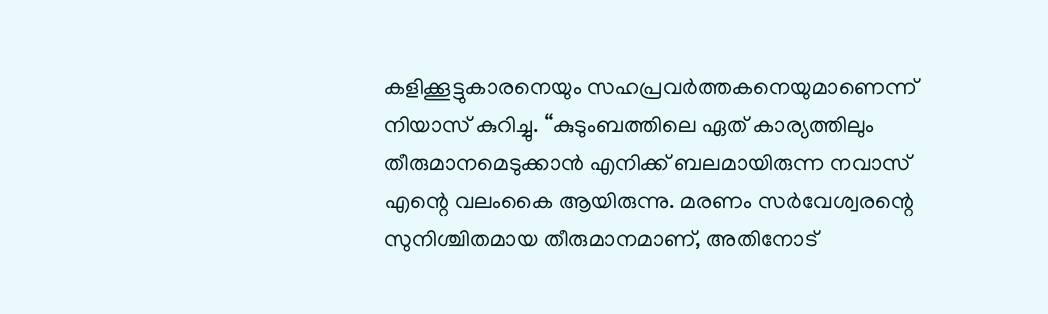കളിക്കൂട്ടുകാരനെയും സഹപ്രവർത്തകനെയുമാണെന്ന് നിയാസ് കുറിച്ചു. “കുടുംബത്തിലെ ഏത് കാര്യത്തിലും തീരുമാനമെടുക്കാൻ എനിക്ക് ബലമായിരുന്ന നവാസ് എന്റെ വലംകൈ ആയിരുന്നു. മരണം സർവേശ്വരന്റെ സുനിശ്ചിതമായ തീരുമാനമാണ്, അതിനോട്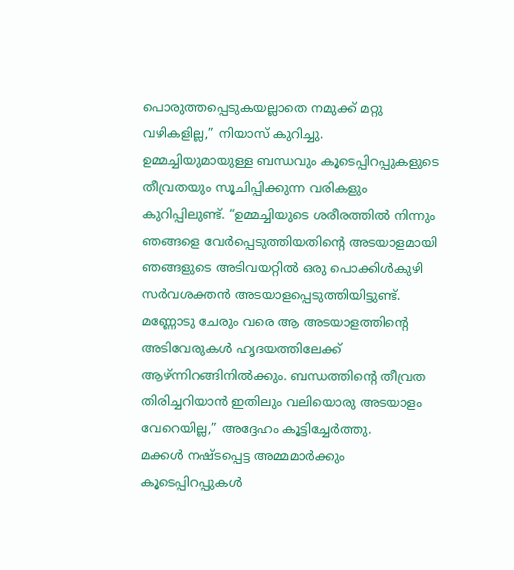പൊരുത്തപ്പെടുകയല്ലാതെ നമുക്ക് മറ്റു വഴികളില്ല,” നിയാസ് കുറിച്ചു.
ഉമ്മച്ചിയുമായുള്ള ബന്ധവും കൂടെപ്പിറപ്പുകളുടെ തീവ്രതയും സൂചിപ്പിക്കുന്ന വരികളും കുറിപ്പിലുണ്ട്. “ഉമ്മച്ചിയുടെ ശരീരത്തിൽ നിന്നും ഞങ്ങളെ വേർപ്പെടുത്തിയതിന്റെ അടയാളമായി ഞങ്ങളുടെ അടിവയറ്റിൽ ഒരു പൊക്കിൾകുഴി സർവശക്തൻ അടയാളപ്പെടുത്തിയിട്ടുണ്ട്. മണ്ണോടു ചേരും വരെ ആ അടയാളത്തിന്റെ അടിവേരുകൾ ഹൃദയത്തിലേക്ക് ആഴ്ന്നിറങ്ങിനിൽക്കും. ബന്ധത്തിന്റെ തീവ്രത തിരിച്ചറിയാൻ ഇതിലും വലിയൊരു അടയാളം വേറെയില്ല,” അദ്ദേഹം കൂട്ടിച്ചേർത്തു.
മക്കൾ നഷ്ടപ്പെട്ട അമ്മമാർക്കും കൂടെപ്പിറപ്പുകൾ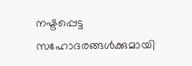നഷ്ടപ്പെട്ട സഹോദരങ്ങൾക്കുമായി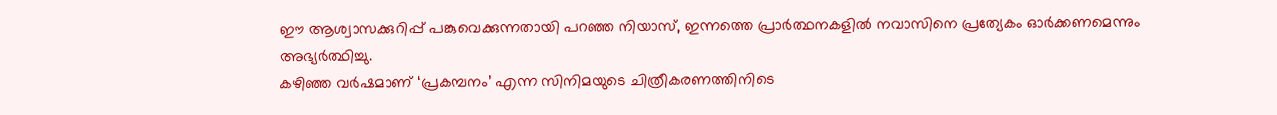ഈ ആശ്വാസക്കുറിപ്പ് പങ്കുവെക്കുന്നതായി പറഞ്ഞ നിയാസ്, ഇന്നത്തെ പ്രാർത്ഥനകളിൽ നവാസിനെ പ്രത്യേകം ഓർക്കണമെന്നും അഭ്യർത്ഥിച്ചു.
കഴിഞ്ഞ വർഷമാണ് ‘പ്രകമ്പനം’ എന്ന സിനിമയുടെ ചിത്രീകരണത്തിനിടെ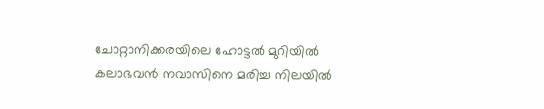ചോറ്റാനിക്കരയിലെ ഹോട്ടൽ മുറിയിൽ കലാഭവൻ നവാസിനെ മരിച്ച നിലയിൽ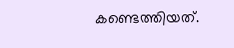കണ്ടെത്തിയത്.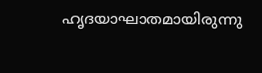ഹൃദയാഘാതമായിരുന്നു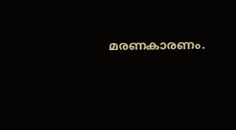മരണകാരണം.